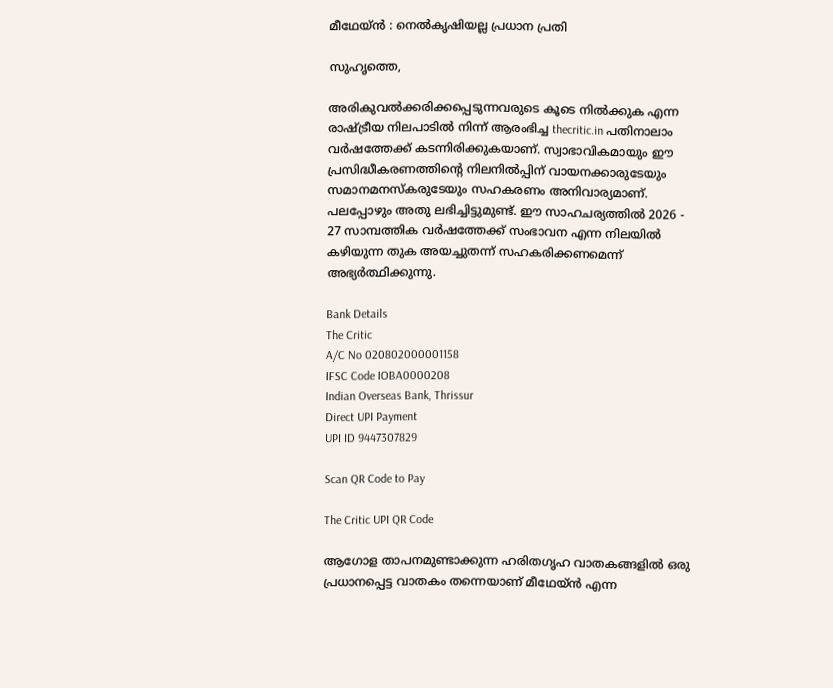മീഥേയ്ന്‍ : നെല്‍കൃഷിയല്ല പ്രധാന പ്രതി

സുഹൃത്തെ,

അരികുവല്‍ക്കരിക്കപ്പെടുന്നവരുടെ കൂടെ നില്‍ക്കുക എന്ന രാഷ്ട്രീയ നിലപാടില്‍ നിന്ന് ആരംഭിച്ച thecritic.in പതിനാലാം വര്‍ഷത്തേക്ക് കടന്നിരിക്കുകയാണ്. സ്വാഭാവികമായും ഈ പ്രസിദ്ധീകരണത്തിന്റെ നിലനില്‍പ്പിന് വായനക്കാരുടേയും സമാനമനസ്‌കരുടേയും സഹകരണം അനിവാര്യമാണ്. പലപ്പോഴും അതു ലഭിച്ചിട്ടുമുണ്ട്. ഈ സാഹചര്യത്തില്‍ 2026 - 27 സാമ്പത്തിക വര്‍ഷത്തേക്ക് സംഭാവന എന്ന നിലയില്‍ കഴിയുന്ന തുക അയച്ചുതന്ന് സഹകരിക്കണമെന്ന് അഭ്യര്‍ത്ഥിക്കുന്നു.

Bank Details
The Critic
A/C No 020802000001158
IFSC Code IOBA0000208
Indian Overseas Bank, Thrissur
Direct UPI Payment
UPI ID 9447307829

Scan QR Code to Pay

The Critic UPI QR Code

ആഗോള താപനമുണ്ടാക്കുന്ന ഹരിതഗൃഹ വാതകങ്ങളില്‍ ഒരു പ്രധാനപ്പെട്ട വാതകം തന്നെയാണ് മീഥേയ്ന്‍ എന്ന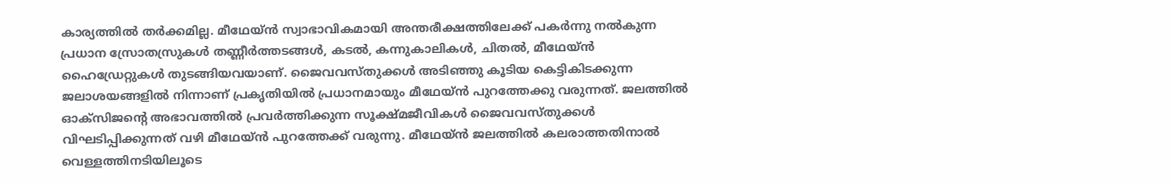കാര്യത്തില്‍ തര്‍ക്കമില്ല. മീഥേയ്ന്‍ സ്വാഭാവികമായി അന്തരീക്ഷത്തിലേക്ക് പകര്‍ന്നു നല്‍കുന്ന പ്രധാന സ്രോതസ്രുകള്‍ തണ്ണീര്‍ത്തടങ്ങള്‍, കടല്‍, കന്നുകാലികള്‍, ചിതല്‍, മീഥേയ്ന്‍ ഹൈഡ്രേറ്റുകള്‍ തുടങ്ങിയവയാണ്. ജൈവവസ്തുക്കള്‍ അടിഞ്ഞു കൂടിയ കെട്ടികിടക്കുന്ന ജലാശയങ്ങളില്‍ നിന്നാണ് പ്രകൃതിയില്‍ പ്രധാനമായും മീഥേയ്ന്‍ പുറത്തേക്കു വരുന്നത്. ജലത്തില്‍ ഓക്‌സിജന്റെ അഭാവത്തില്‍ പ്രവര്‍ത്തിക്കുന്ന സൂക്ഷ്മജീവികള്‍ ജൈവവസ്തുക്കള്‍ വിഘടിപ്പിക്കുന്നത് വഴി മീഥേയ്ന്‍ പുറത്തേക്ക് വരുന്നു. മീഥേയ്ന്‍ ജലത്തില്‍ കലരാത്തതിനാല്‍ വെള്ളത്തിനടിയിലൂടെ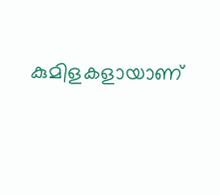കുമിളകളായാണ്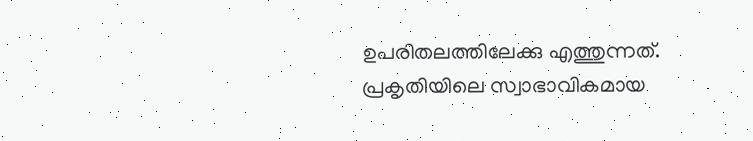ഉപരിതലത്തിലേക്കു എത്തുന്നത്. പ്രകൃതിയിലെ സ്വാഭാവികമായ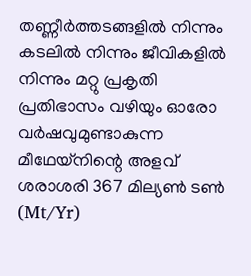തണ്ണീര്‍ത്തടങ്ങളില്‍ നിന്നും കടലില്‍ നിന്നും ജീവികളില്‍ നിന്നും മറ്റു പ്രകൃതി പ്രതിഭാസം വഴിയും ഓരോ വര്‍ഷവുമുണ്ടാകുന്ന മീഥേയ്‌നിന്റെ അളവ് ശരാശരി 367 മില്യണ്‍ ടണ്‍ (Mt/Yr)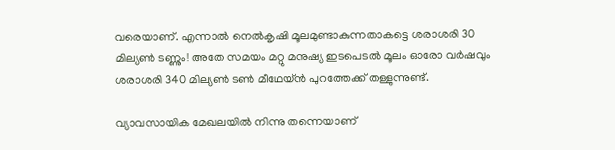വരെയാണ്. എന്നാല്‍ നെല്‍കൃഷി മൂലമുണ്ടാകുന്നതാകട്ടെ ശരാശരി 30 മില്യണ്‍ ടണ്ണും! അതേ സമയം മറ്റു മനുഷ്യ ഇടപെടല്‍ മൂലം ഓരോ വര്‍ഷവും ശരാശരി 340 മില്യണ്‍ ടണ്‍ മീഥേയ്ന്‍ പുറത്തേക്ക് തള്ളുന്നുണ്ട്.

വ്യാവസായിക മേഖലയില്‍ നിന്നു തന്നെയാണ്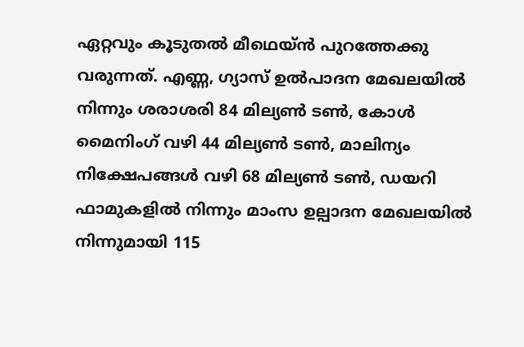ഏറ്റവും കൂടുതല്‍ മീഥെയ്ന്‍ പുറത്തേക്കു വരുന്നത്. എണ്ണ, ഗ്യാസ് ഉല്‍പാദന മേഖലയില്‍ നിന്നും ശരാശരി 84 മില്യണ്‍ ടണ്‍, കോള്‍ മൈനിംഗ് വഴി 44 മില്യണ്‍ ടണ്‍, മാലിന്യം നിക്ഷേപങ്ങള്‍ വഴി 68 മില്യണ്‍ ടണ്‍, ഡയറി ഫാമുകളില്‍ നിന്നും മാംസ ഉല്പാദന മേഖലയില്‍ നിന്നുമായി 115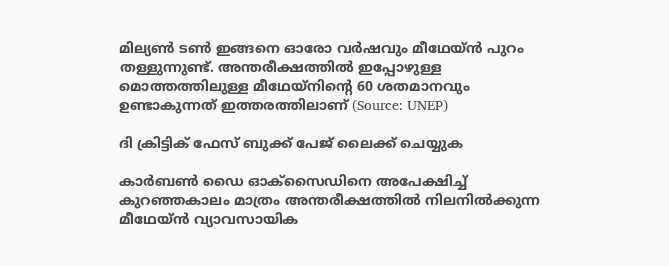മില്യണ്‍ ടണ്‍ ഇങ്ങനെ ഓരോ വര്‍ഷവും മീഥേയ്ന്‍ പുറം തള്ളുന്നുണ്ട്. അന്തരീക്ഷത്തില്‍ ഇപ്പോഴുള്ള മൊത്തത്തിലുള്ള മീഥേയ്‌നിന്റെ 60 ശതമാനവും ഉണ്ടാകുന്നത് ഇത്തരത്തിലാണ് (Source: UNEP)

ദി ക്രിട്ടിക് ഫേസ് ബുക്ക് പേജ് ലൈക്ക് ചെയ്യുക

കാര്‍ബണ്‍ ഡൈ ഓക്‌സൈഡിനെ അപേക്ഷിച്ച് കുറഞ്ഞകാലം മാത്രം അന്തരീക്ഷത്തില്‍ നിലനില്‍ക്കുന്ന മീഥേയ്ന്‍ വ്യാവസായിക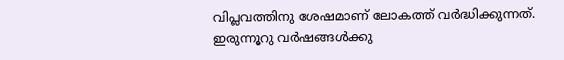വിപ്ലവത്തിനു ശേഷമാണ് ലോകത്ത് വര്‍ദ്ധിക്കുന്നത്. ഇരുന്നൂറു വര്‍ഷങ്ങള്‍ക്കു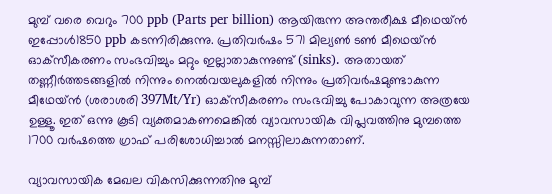മുമ്പ് വരെ വെറും 700 ppb (Parts per billion) ആയിരുന്ന അന്തരീക്ഷ മീഥെയ്ന്‍ ഇപ്പോള്‍1850 ppb കടന്നിരിക്കുന്നു. പ്രതിവര്‍ഷം 571 മില്യണ്‍ ടണ്‍ മീഥെയ്ന്‍ ഓക്‌സീകരണം സംഭവിച്ചും മറ്റും ഇല്ലാതാകുന്നുണ്ട് (sinks). അതായത് തണ്ണീര്‍ത്തടങ്ങളില്‍ നിന്നും നെല്‍വയലുകളില്‍ നിന്നും പ്രതിവര്‍ഷമുണ്ടാകുന്ന മീഥേയ്ന്‍ (ശരാശരി 397Mt/Yr) ഓക്‌സീകരണം സംഭവിച്ചു പോകാവുന്ന അത്രയേ ഉള്ളൂ. ഇത് ഒന്നു കൂടി വ്യക്തമാകണമെങ്കില്‍ വ്യാവസായിക വിപ്ലവത്തിനു മുമ്പത്തെ 1700 വര്‍ഷത്തെ ഗ്രാഫ് പരിശോധിച്ചാല്‍ മനസ്സിലാകുന്നതാണ്.

വ്യാവസായിക മേഖല വികസിക്കുന്നതിനു മുമ്പ്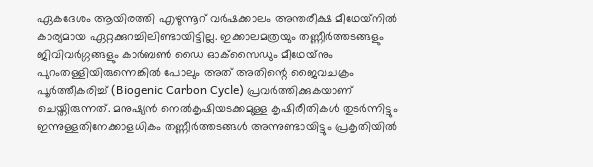ഏകദേശം ആയിരത്തി എഴുന്നൂറ് വര്‍ഷക്കാലം അന്തരീക്ഷ മീഥേയ്‌നില്‍ കാര്യമായ ഏറ്റക്കുറച്ചിലിണ്ടായിട്ടില്ല. ഇക്കാലമത്രയും തണ്ണീര്‍ത്തടങ്ങളും ജിവിവര്‍ഗ്ഗങ്ങളും കാര്‍ബണ്‍ ഡൈ ഓക്‌സൈഡും മീഥേയ്‌നും പുറംതള്ളിയിരുന്നെങ്കില്‍ പോലും അത് അതിന്റെ ജൈവചക്രം പൂര്‍ത്തീകരിച്ച് (Biogenic Carbon Cycle) പ്രവര്‍ത്തിക്കുകയാണ് ചെയ്തിരുന്നത്. മനുഷ്യന്‍ നെല്‍കൃഷിയടക്കമുള്ള കൃഷിരീതികള്‍ തുടര്‍ന്നിട്ടും ഇന്നുള്ളതിനേക്കാളധികം തണ്ണീര്‍ത്തടങ്ങള്‍ അന്നുണ്ടായിട്ടും പ്രകൃതിയില്‍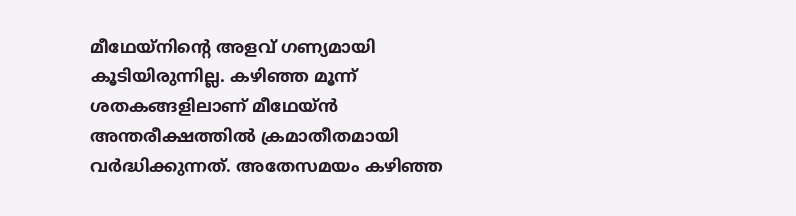മീഥേയ്‌നിന്റെ അളവ് ഗണ്യമായി കൂടിയിരുന്നില്ല. കഴിഞ്ഞ മൂന്ന് ശതകങ്ങളിലാണ് മീഥേയ്ന്‍ അന്തരീക്ഷത്തില്‍ ക്രമാതീതമായി വര്‍ദ്ധിക്കുന്നത്. അതേസമയം കഴിഞ്ഞ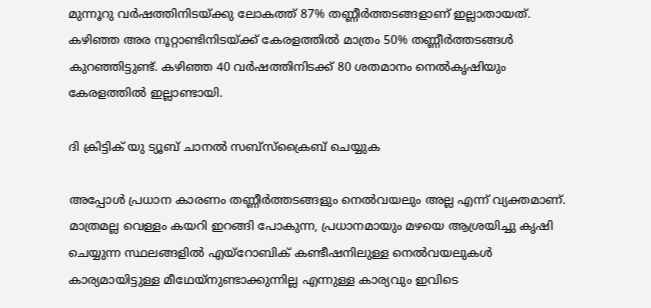മുന്നൂറു വര്‍ഷത്തിനിടയ്ക്കു ലോകത്ത് 87% തണ്ണീര്‍ത്തടങ്ങളാണ് ഇല്ലാതായത്. കഴിഞ്ഞ അര നൂറ്റാണ്ടിനിടയ്ക്ക് കേരളത്തില്‍ മാത്രം 50% തണ്ണീര്‍ത്തടങ്ങള്‍ കുറഞ്ഞിട്ടുണ്ട്. കഴിഞ്ഞ 40 വര്‍ഷത്തിനിടക്ക് 80 ശതമാനം നെല്‍കൃഷിയും കേരളത്തില്‍ ഇല്ലാണ്ടായി.

ദി ക്രിട്ടിക് യു ട്യൂബ് ചാനല്‍ സബ്‌സ്‌ക്രൈബ് ചെയ്യുക

അപ്പോള്‍ പ്രധാന കാരണം തണ്ണീര്‍ത്തടങ്ങളും നെല്‍വയലും അല്ല എന്ന് വ്യക്തമാണ്. മാത്രമല്ല വെള്ളം കയറി ഇറങ്ങി പോകുന്ന, പ്രധാനമായും മഴയെ ആശ്രയിച്ചു കൃഷി ചെയ്യുന്ന സ്ഥലങ്ങളില്‍ എയ്‌റോബിക് കണ്ടീഷനിലുള്ള നെല്‍വയലുകള്‍ കാര്യമായിട്ടുള്ള മീഥേയ്‌നുണ്ടാക്കുന്നില്ല എന്നുള്ള കാര്യവും ഇവിടെ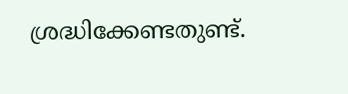ശ്രദ്ധിക്കേണ്ടതുണ്ട്.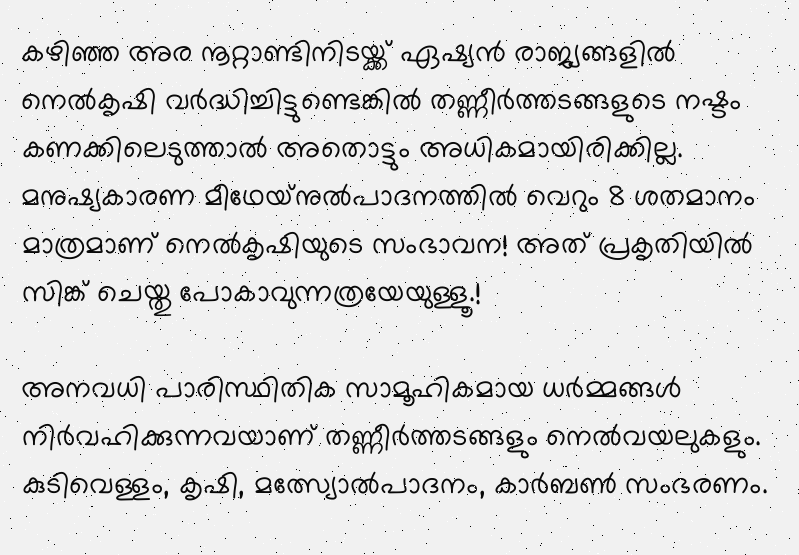കഴിഞ്ഞ അര നൂറ്റാണ്ടിനിടയ്ക്ക് ഏഷ്യന്‍ രാജ്യങ്ങളില്‍ നെല്‍കൃഷി വര്‍ദ്ധിച്ചിട്ടുണ്ടെങ്കില്‍ തണ്ണീര്‍ത്തടങ്ങളുടെ നഷ്ടം കണക്കിലെടുത്താല്‍ അതൊട്ടും അധികമായിരിക്കില്ല. മനുഷ്യകാരണ മീഥേയ്‌നുല്‍പാദനത്തില്‍ വെറും 8 ശതമാനം മാത്രമാണ് നെല്‍കൃഷിയുടെ സംഭാവന! അത് പ്രകൃതിയില്‍ സിങ്ക് ചെയ്തു പോകാവുന്നത്രയേയുള്ളൂ.!

അനവധി പാരിസ്ഥിതിക സാമൂഹികമായ ധര്‍മ്മങ്ങള്‍ നിര്‍വഹിക്കുന്നവയാണ് തണ്ണീര്‍ത്തടങ്ങളും നെല്‍വയലുകളും. കുടിവെള്ളം, കൃഷി, മത്സ്യോല്‍പാദനം, കാര്‍ബണ്‍ സംഭരണം.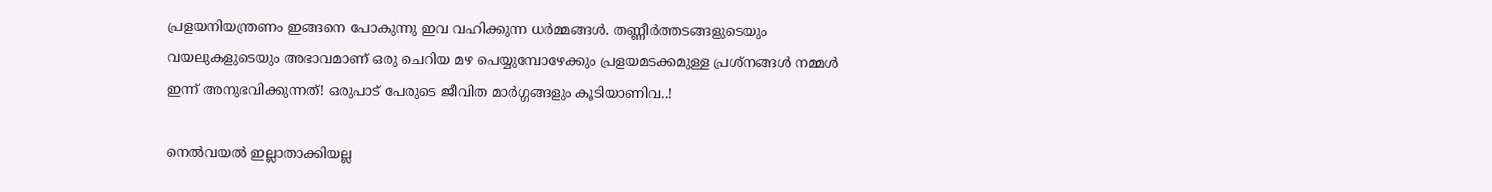പ്രളയനിയന്ത്രണം ഇങ്ങനെ പോകുന്നു ഇവ വഹിക്കുന്ന ധര്‍മ്മങ്ങള്‍. തണ്ണീര്‍ത്തടങ്ങളുടെയും വയലുകളുടെയും അഭാവമാണ് ഒരു ചെറിയ മഴ പെയ്യുമ്പോഴേക്കും പ്രളയമടക്കമുള്ള പ്രശ്‌നങ്ങള്‍ നമ്മള്‍ ഇന്ന് അനുഭവിക്കുന്നത്! ഒരുപാട് പേരുടെ ജീവിത മാര്‍ഗ്ഗങ്ങളും കൂടിയാണിവ..!

നെല്‍വയല്‍ ഇല്ലാതാക്കിയല്ല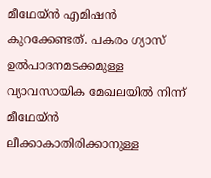മീഥേയ്ന്‍ എമിഷന്‍ കുറക്കേണ്ടത്. പകരം ഗ്യാസ് ഉല്‍പാദനമടക്കമുള്ള വ്യാവസായിക മേഖലയില്‍ നിന്ന് മീഥേയ്ന്‍ ലീക്കാകാതിരിക്കാനുള്ള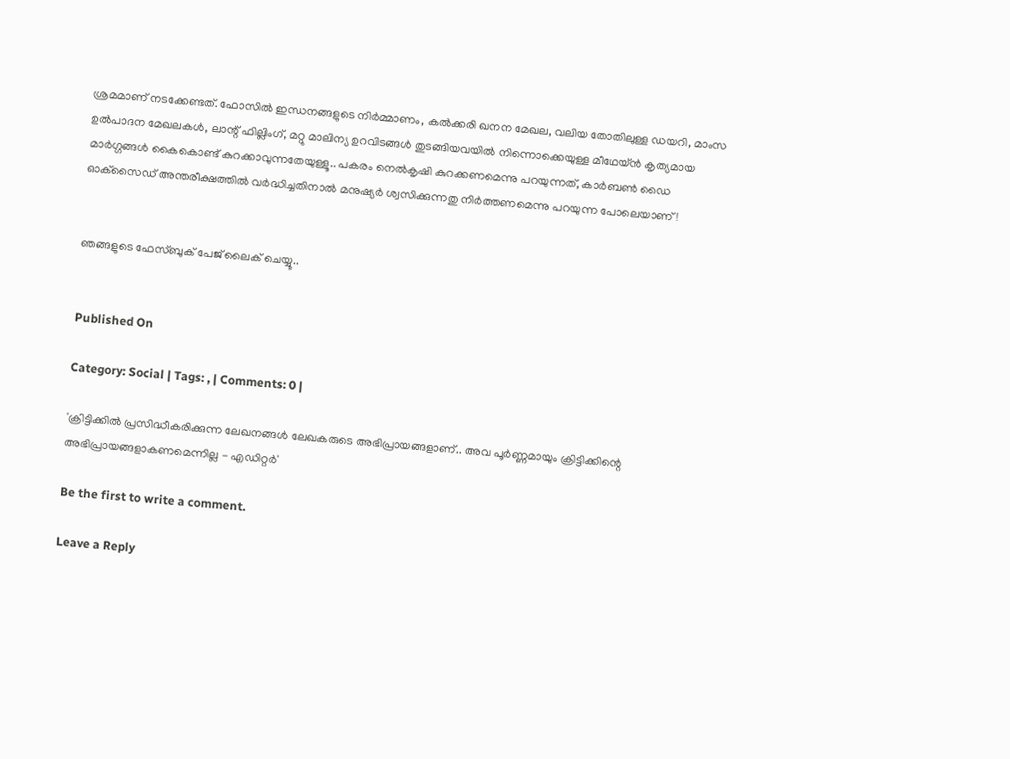ശ്രമമാണ് നടക്കേണ്ടത്. ഫോസില്‍ ഇന്ധനങ്ങളുടെ നിര്‍മ്മാണം, കല്‍ക്കരി ഖനന മേഖല, വലിയ തോതിലുള്ള ഡയറി, മാംസ ഉല്‍പാദന മേഖലകള്‍, ലാന്റ് ഫില്ലിംഗ്, മറ്റു മാലിന്യ ഉറവിടങ്ങള്‍ തുടങ്ങിയവയില്‍ നിന്നൊക്കെയുള്ള മീഥേയ്ന്‍ കൃത്യമായ മാര്‍ഗ്ഗങ്ങള്‍ കൈകൊണ്ട് കുറക്കാവുന്നതേയുള്ളൂ.. പകരം നെല്‍കൃഷി കുറക്കണമെന്നു പറയുന്നത്, കാര്‍ബണ്‍ ഡൈ ഓക്‌സൈഡ് അന്തരീക്ഷത്തില്‍ വര്‍ദ്ധിച്ചതിനാല്‍ മനുഷ്യര്‍ ശ്വസിക്കുന്നതു നിര്‍ത്തണമെന്നു പറയുന്ന പോലെയാണ് !


ഞങ്ങളുടെ ഫേസ്ബുക് പേജ് ലൈക് ചെയ്യൂ..


Published On

Category: Social | Tags: , | Comments: 0 |

'ക്രിട്ടിക്കില്‍ പ്രസിദ്ധീകരിക്കുന്ന ലേഖനങ്ങള്‍ ലേഖകരുടെ അഭിപ്രായങ്ങളാണ്.. അവ പൂര്‍ണ്ണമായും ക്രിട്ടിക്കിന്റെ അഭിപ്രായങ്ങളാകണമെന്നില്ല - എഡിറ്റര്‍'

Be the first to write a comment.

Leave a Reply